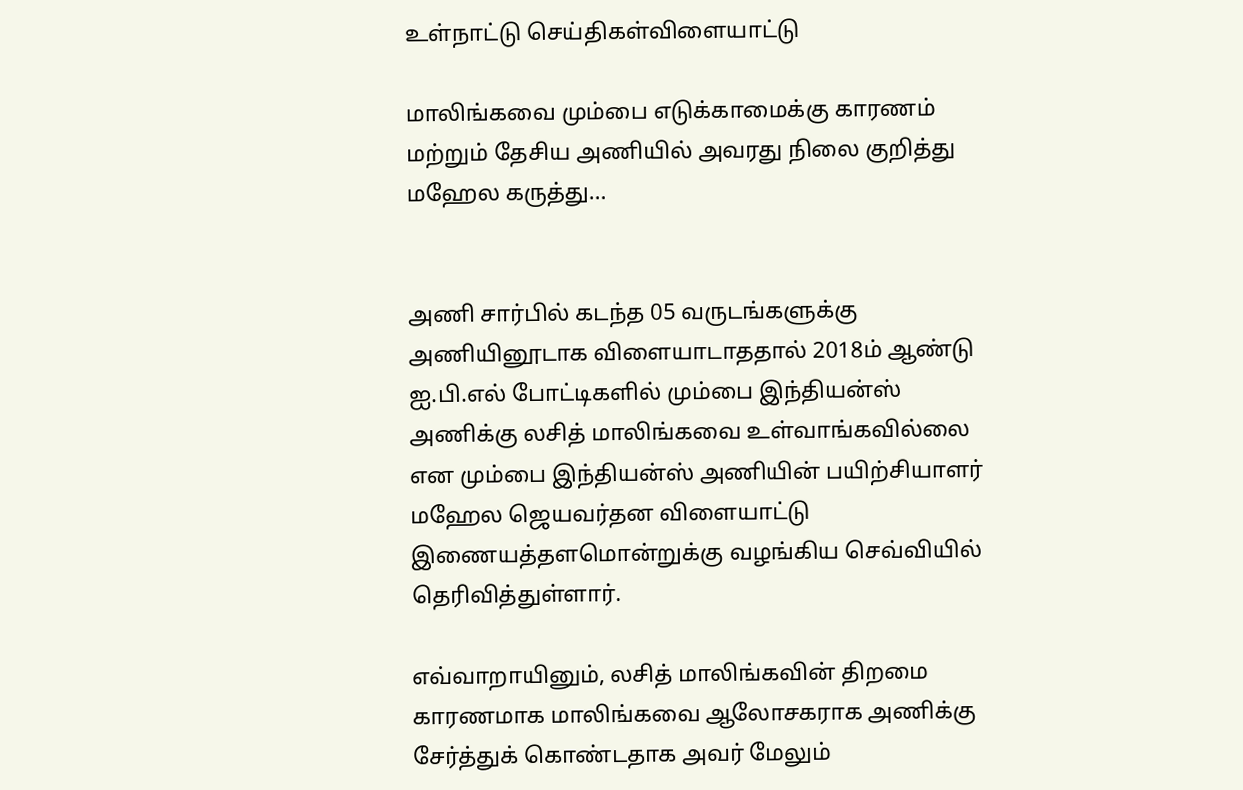உள்நாட்டு செய்திகள்விளையாட்டு

மாலிங்கவை மும்பை எடுக்காமைக்கு காரணம் மற்றும் தேசிய அணியில் அவரது நிலை குறித்து மஹேல கருத்து…


அணி சார்பில் கடந்த 05 வருடங்களுக்கு அணியினூடாக விளையாடாததால் 2018ம் ஆண்டு ஐ.பி.எல் போட்டிகளில் மும்பை இந்தியன்ஸ் அணிக்கு லசித் மாலிங்கவை உள்வாங்கவில்லை என மும்பை இந்தியன்ஸ் அணியின் பயிற்சியாளர் மஹேல ஜெயவர்தன விளையாட்டு இணையத்தளமொன்றுக்கு வழங்கிய செவ்வியில் தெரிவித்துள்ளார்.

எவ்வாறாயினும், லசித் மாலிங்கவின் திறமை காரணமாக மாலிங்கவை ஆலோசகராக அணிக்கு சேர்த்துக் கொண்டதாக அவர் மேலும்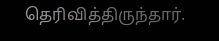தெரிவித்திருந்தார்.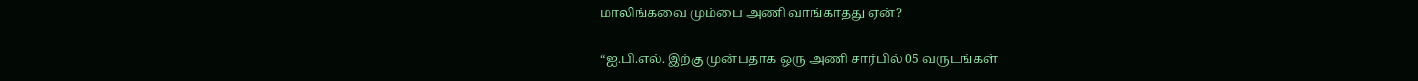மாலிங்கவை மும்பை அணி வாங்காதது ஏன்?

“ஐ.பி.எல். இற்கு முன்பதாக ஒரு அணி சார்பில் 05 வருடங்கள்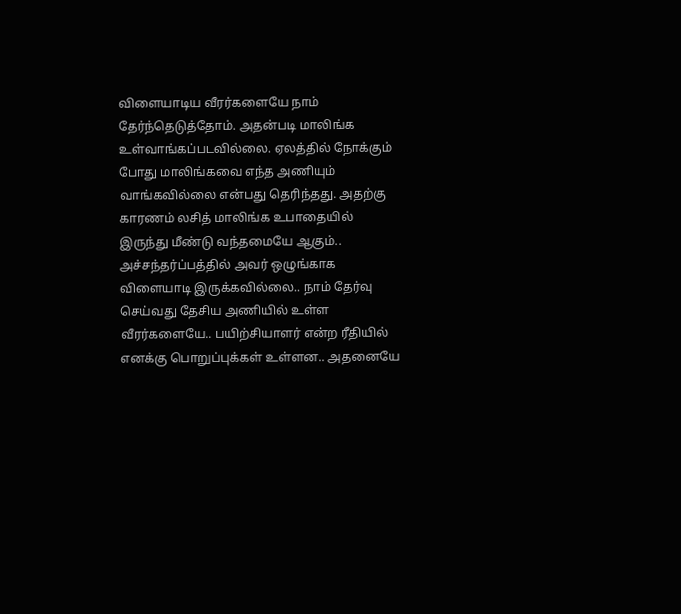விளையாடிய வீரர்களையே நாம் தேர்ந்தெடுத்தோம். அதன்படி மாலிங்க உள்வாங்கப்படவில்லை. ஏலத்தில் நோக்கும் போது மாலிங்கவை எந்த அணியும் வாங்கவில்லை என்பது தெரிந்தது. அதற்கு காரணம் லசித் மாலிங்க உபாதையில் இருந்து மீண்டு வந்தமையே ஆகும்.. அச்சந்தர்ப்பத்தில் அவர் ஒழுங்காக விளையாடி இருக்கவில்லை.. நாம் தேர்வு செய்வது தேசிய அணியில் உள்ள வீரர்களையே.. பயிற்சியாளர் என்ற ரீதியில் எனக்கு பொறுப்புக்கள் உள்ளன.. அதனையே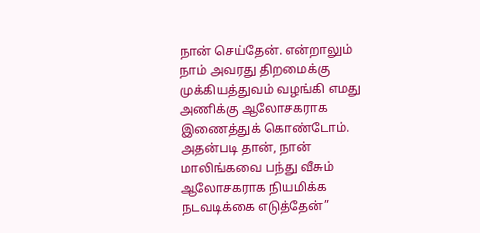நான் செய்தேன். என்றாலும் நாம் அவரது திறமைக்கு முக்கியத்துவம் வழங்கி எமது அணிக்கு ஆலோசகராக இணைத்துக் கொண்டோம். அதன்படி தான், நான் மாலிங்கவை பந்து வீசும் ஆலோசகராக நியமிக்க நடவடிக்கை எடுத்தேன்”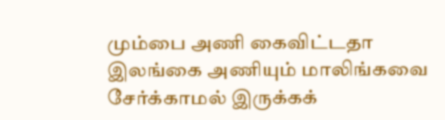மும்பை அணி கைவிட்டதா இலங்கை அணியும் மாலிங்கவை சேர்க்காமல் இருக்கக்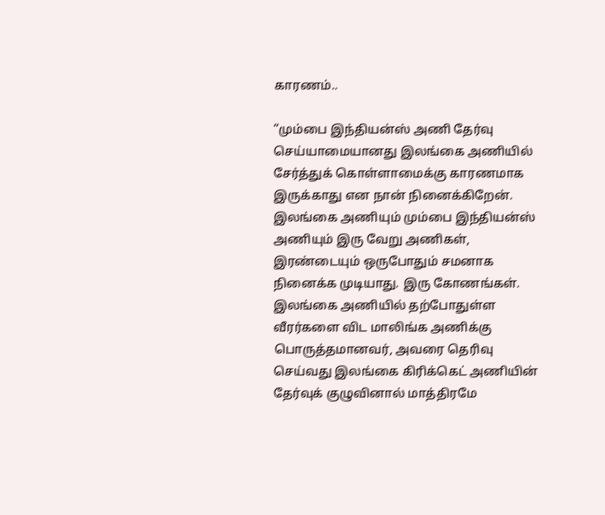காரணம்..

“மும்பை இந்தியன்ஸ் அணி தேர்வு செய்யாமையானது இலங்கை அணியில் சேர்த்துக் கொள்ளாமைக்கு காரணமாக இருக்காது என நான் நினைக்கிறேன். இலங்கை அணியும் மும்பை இந்தியன்ஸ் அணியும் இரு வேறு அணிகள், இரண்டையும் ஒருபோதும் சமனாக நினைக்க முடியாது. இரு கோணங்கள். இலங்கை அணியில் தற்போதுள்ள வீரர்களை விட மாலிங்க அணிக்கு பொருத்தமானவர், அவரை தெரிவு செய்வது இலங்கை கிரிக்கெட் அணியின் தேர்வுக் குழுவினால் மாத்திரமே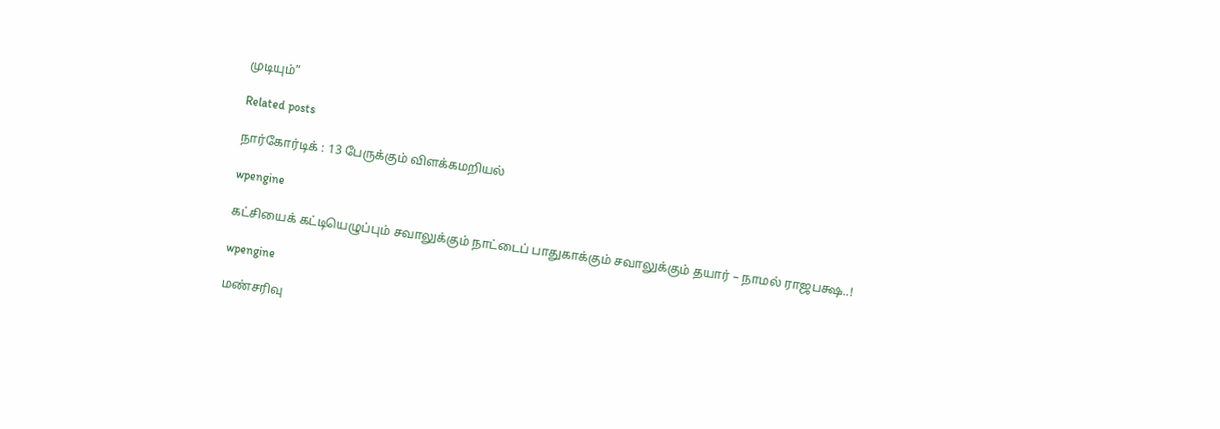முடியும்”

Related posts

நார்கோர்டிக் : 13 பேருக்கும் விளக்கமறியல்

wpengine

கட்சியைக் கட்டியெழுப்பும் சவாலுக்கும் நாட்டைப் பாதுகாக்கும் சவாலுக்கும் தயார் – நாமல் ராஜபக்ஷ..!

wpengine

மண்சரிவு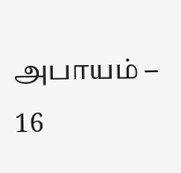அபாயம் – 16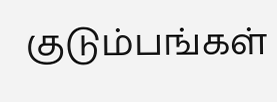குடும்பங்கள்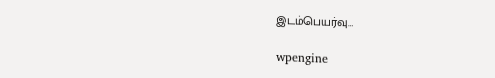இடம்பெயர்வு…

wpengine